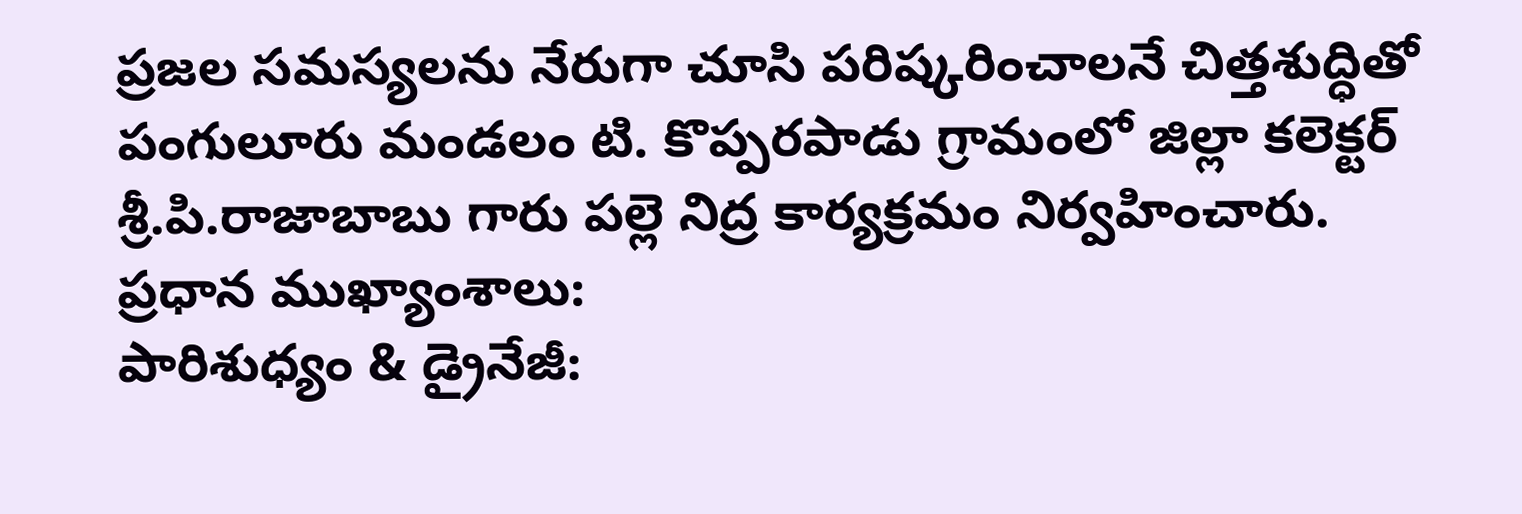ప్రజల సమస్యలను నేరుగా చూసి పరిష్కరించాలనే చిత్తశుద్ధితో పంగులూరు మండలం టి. కొప్పరపాడు గ్రామంలో జిల్లా కలెక్టర్ శ్రీ.పి.రాజాబాబు గారు పల్లె నిద్ర కార్యక్రమం నిర్వహించారు.
ప్రధాన ముఖ్యాంశాలు:
పారిశుధ్యం & డ్రైనేజీ: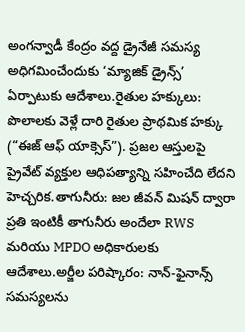అంగన్వాడీ కేంద్రం వద్ద డ్రైనేజీ సమస్య అధిగమించేందుకు ‘మ్యాజిక్ డ్రైన్స్’ ఏర్పాటుకు ఆదేశాలు.రైతుల హక్కులు: పొలాలకు వెళ్లే దారి రైతుల ప్రాథమిక హక్కు (“ఈజ్ ఆఫ్ యాక్సెస్”). ప్రజల ఆస్తులపై ప్రైవేట్ వ్యక్తుల ఆధిపత్యాన్ని సహించేది లేదని హెచ్చరిక.తాగునీరు: జల జీవన్ మిషన్ ద్వారా ప్రతి ఇంటికీ తాగునీరు అందేలా RWS మరియు MPDO అధికారులకు ఆదేశాలు.అర్జీల పరిష్కారం: నాన్-ఫైనాన్స్ సమస్యలను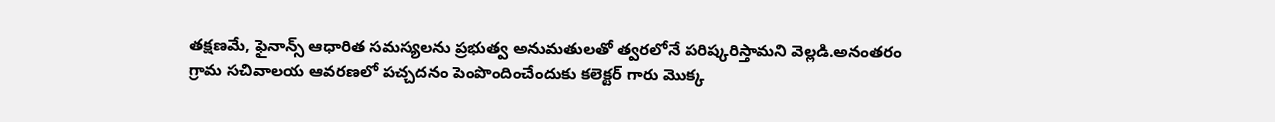తక్షణమే, ఫైనాన్స్ ఆధారిత సమస్యలను ప్రభుత్వ అనుమతులతో త్వరలోనే పరిష్కరిస్తామని వెల్లడి.అనంతరం గ్రామ సచివాలయ ఆవరణలో పచ్చదనం పెంపొందించేందుకు కలెక్టర్ గారు మొక్క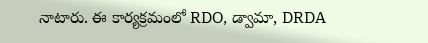నాటారు. ఈ కార్యక్రమంలో RDO, డ్వామా, DRDA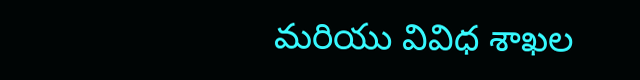మరియు వివిధ శాఖల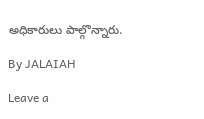అధికారులు పాల్గొన్నారు.

By JALAIAH

Leave a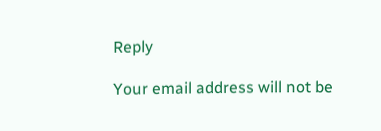Reply

Your email address will not be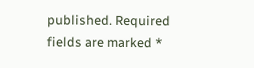published. Required fields are marked *